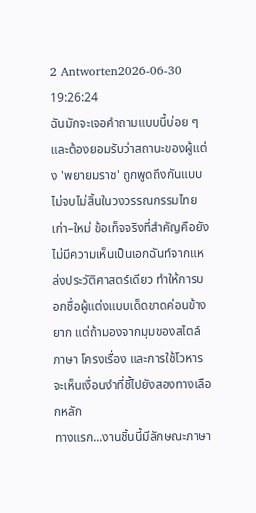2 Antworten2026-06-30 19:26:24
ฉันมักจะเจอคำถามแบบนี้บ่อย ๆ และต้องยอมรับว่าสถานะของผู้แต่ง 'พยายมราช' ถูกพูดถึงกันแบบไม่จบไม่สิ้นในวงวรรณกรรมไทยเก่า–ใหม่ ข้อเท็จจริงที่สำคัญคือยังไม่มีความเห็นเป็นเอกฉันท์จากแหล่งประวัติศาสตร์เดียว ทำให้การบอกชื่อผู้แต่งแบบเด็ดขาดค่อนข้างยาก แต่ถ้ามองจากมุมของสไตล์ภาษา โครงเรื่อง และการใช้โวหาร จะเห็นเงื่อนงำที่ชี้ไปยังสองทางเลือกหลัก
ทางแรก...งานชิ้นนี้มีลักษณะภาษา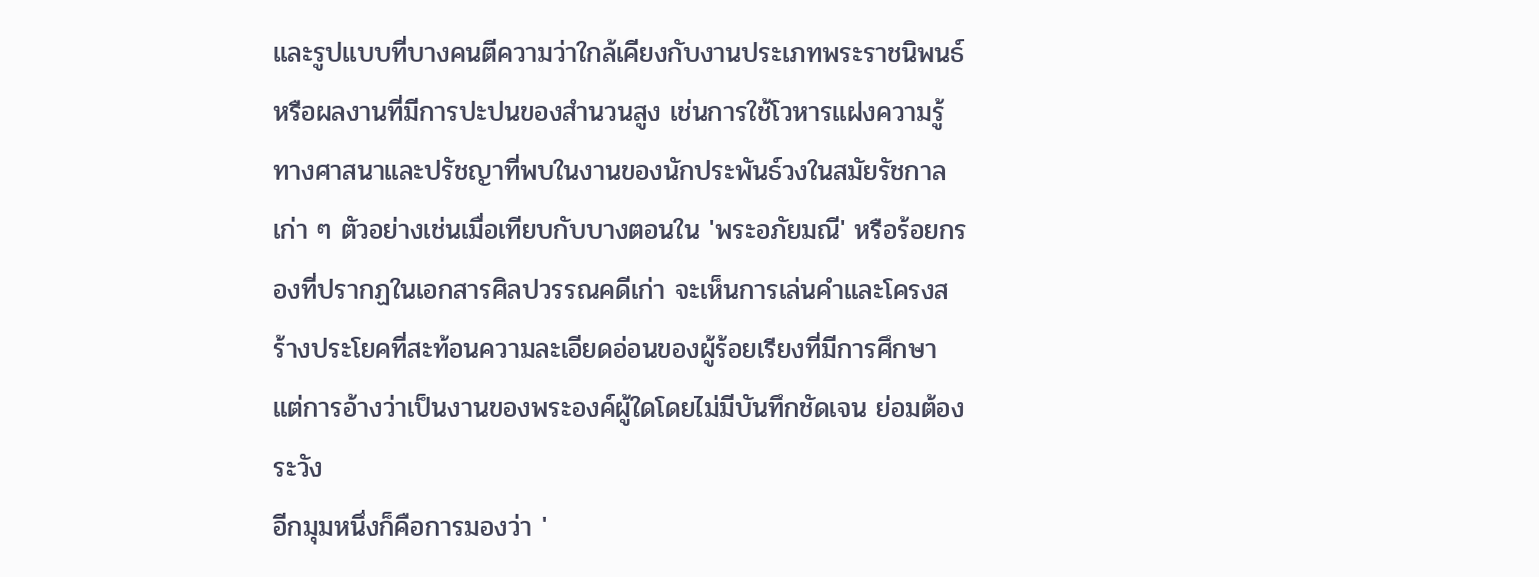และรูปแบบที่บางคนตีความว่าใกล้เคียงกับงานประเภทพระราชนิพนธ์หรือผลงานที่มีการปะปนของสำนวนสูง เช่นการใช้โวหารแฝงความรู้ทางศาสนาและปรัชญาที่พบในงานของนักประพันธ์วงในสมัยรัชกาลเก่า ๆ ตัวอย่างเช่นเมื่อเทียบกับบางตอนใน 'พระอภัยมณี' หรือร้อยกรองที่ปรากฏในเอกสารศิลปวรรณคดีเก่า จะเห็นการเล่นคำและโครงสร้างประโยคที่สะท้อนความละเอียดอ่อนของผู้ร้อยเรียงที่มีการศึกษา แต่การอ้างว่าเป็นงานของพระองค์ผู้ใดโดยไม่มีบันทึกชัดเจน ย่อมต้องระวัง
อีกมุมหนึ่งก็คือการมองว่า '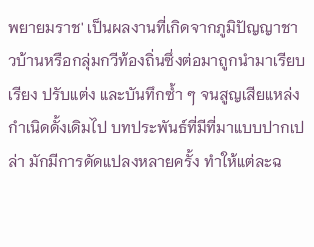พยายมราช' เป็นผลงานที่เกิดจากภูมิปัญญาชาวบ้านหรือกลุ่มกวีท้องถิ่นซึ่งต่อมาถูกนำมาเรียบเรียง ปรับแต่ง และบันทึกซ้ำ ๆ จนสูญเสียแหล่งกำเนิดดั้งเดิมไป บทประพันธ์ที่มีที่มาแบบปากเปล่า มักมีการดัดแปลงหลายครั้ง ทำให้แต่ละฉ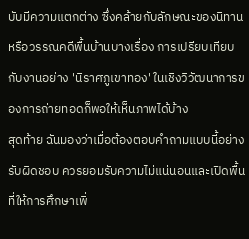บับมีความแตกต่าง ซึ่งคล้ายกับลักษณะของนิทานหรือวรรณคดีพื้นบ้านบางเรื่อง การเปรียบเทียบกับงานอย่าง 'นิราศภูเขาทอง' ในเชิงวิวัฒนาการของการถ่ายทอดก็พอให้เห็นภาพได้บ้าง
สุดท้าย ฉันมองว่าเมื่อต้องตอบคำถามแบบนี้อย่างรับผิดชอบ ควรยอมรับความไม่แน่นอนและเปิดพื้นที่ให้การศึกษาเพิ่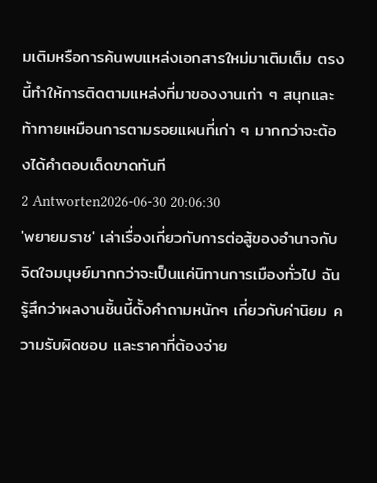มเติมหรือการค้นพบแหล่งเอกสารใหม่มาเติมเต็ม ตรงนี้ทำให้การติดตามแหล่งที่มาของงานเก่า ๆ สนุกและท้าทายเหมือนการตามรอยแผนที่เก่า ๆ มากกว่าจะต้องได้คำตอบเด็ดขาดทันที
2 Antworten2026-06-30 20:06:30
'พยายมราช' เล่าเรื่องเกี่ยวกับการต่อสู้ของอำนาจกับจิตใจมนุษย์มากกว่าจะเป็นแค่นิทานการเมืองทั่วไป ฉันรู้สึกว่าผลงานชิ้นนี้ตั้งคำถามหนักๆ เกี่ยวกับค่านิยม ความรับผิดชอบ และราคาที่ต้องจ่าย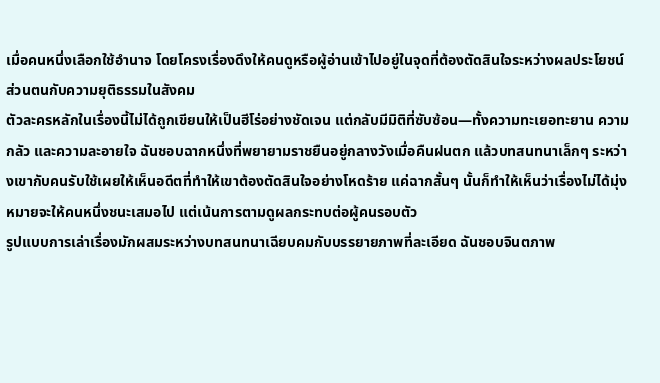เมื่อคนหนึ่งเลือกใช้อำนาจ โดยโครงเรื่องดึงให้คนดูหรือผู้อ่านเข้าไปอยู่ในจุดที่ต้องตัดสินใจระหว่างผลประโยชน์ส่วนตนกับความยุติธรรมในสังคม
ตัวละครหลักในเรื่องนี้ไม่ได้ถูกเขียนให้เป็นฮีโร่อย่างชัดเจน แต่กลับมีมิติที่ซับซ้อน—ทั้งความทะเยอทะยาน ความกลัว และความละอายใจ ฉันชอบฉากหนึ่งที่พยายามราชยืนอยู่กลางวังเมื่อคืนฝนตก แล้วบทสนทนาเล็กๆ ระหว่างเขากับคนรับใช้เผยให้เห็นอดีตที่ทำให้เขาต้องตัดสินใจอย่างโหดร้าย แค่ฉากสั้นๆ นั้นก็ทำให้เห็นว่าเรื่องไม่ได้มุ่งหมายจะให้คนหนึ่งชนะเสมอไป แต่เน้นการตามดูผลกระทบต่อผู้คนรอบตัว
รูปแบบการเล่าเรื่องมักผสมระหว่างบทสนทนาเฉียบคมกับบรรยายภาพที่ละเอียด ฉันชอบจินตภาพ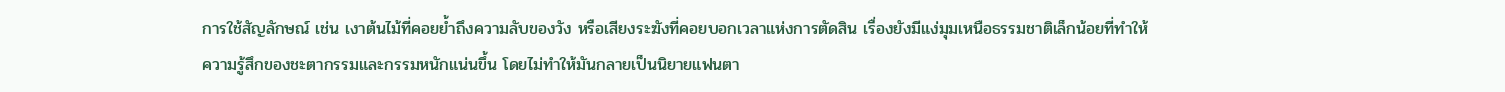การใช้สัญลักษณ์ เช่น เงาต้นไม้ที่คอยย้ำถึงความลับของวัง หรือเสียงระฆังที่คอยบอกเวลาแห่งการตัดสิน เรื่องยังมีแง่มุมเหนือธรรมชาติเล็กน้อยที่ทำให้ความรู้สึกของชะตากรรมและกรรมหนักแน่นขึ้น โดยไม่ทำให้มันกลายเป็นนิยายแฟนตา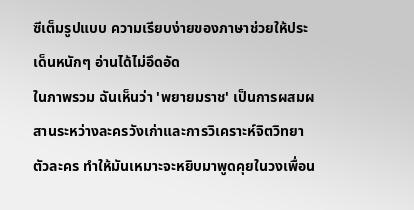ซีเต็มรูปแบบ ความเรียบง่ายของภาษาช่วยให้ประเด็นหนักๆ อ่านได้ไม่อึดอัด
ในภาพรวม ฉันเห็นว่า 'พยายมราช' เป็นการผสมผสานระหว่างละครวังเก่าและการวิเคราะห์จิตวิทยาตัวละคร ทำให้มันเหมาะจะหยิบมาพูดคุยในวงเพื่อน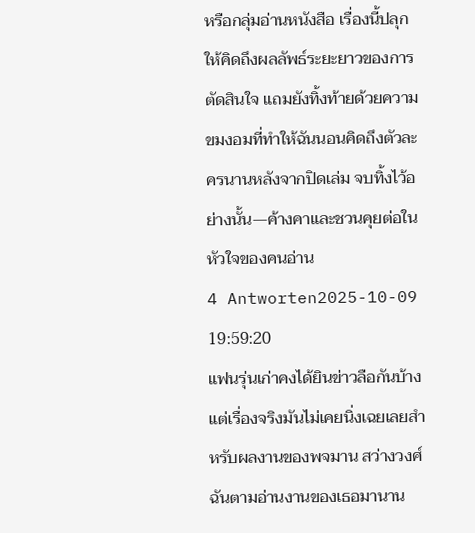หรือกลุ่มอ่านหนังสือ เรื่องนี้ปลุกให้คิดถึงผลลัพธ์ระยะยาวของการตัดสินใจ แถมยังทิ้งท้ายด้วยความขมงอมที่ทำให้ฉันนอนคิดถึงตัวละครนานหลังจากปิดเล่ม จบทิ้งไว้อย่างนั้น—ค้างคาและชวนคุยต่อในหัวใจของคนอ่าน
4 Antworten2025-10-09 19:59:20
แฟนรุ่นเก่าคงได้ยินข่าวลือกันบ้าง แต่เรื่องจริงมันไม่เคยนิ่งเฉยเลยสำหรับผลงานของพจมาน สว่างวงศ์ ฉันตามอ่านงานของเธอมานาน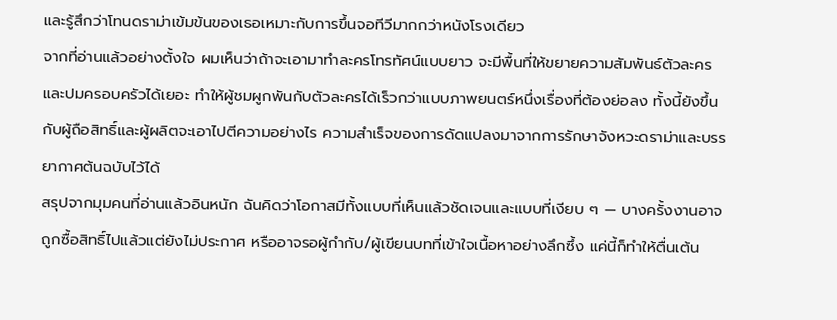และรู้สึกว่าโทนดราม่าเข้มข้นของเธอเหมาะกับการขึ้นจอทีวีมากกว่าหนังโรงเดียว
จากที่อ่านแล้วอย่างตั้งใจ ผมเห็นว่าถ้าจะเอามาทำละครโทรทัศน์แบบยาว จะมีพื้นที่ให้ขยายความสัมพันธ์ตัวละครและปมครอบครัวได้เยอะ ทำให้ผู้ชมผูกพันกับตัวละครได้เร็วกว่าแบบภาพยนตร์หนึ่งเรื่องที่ต้องย่อลง ทั้งนี้ยังขึ้นกับผู้ถือสิทธิ์และผู้ผลิตจะเอาไปตีความอย่างไร ความสำเร็จของการดัดแปลงมาจากการรักษาจังหวะดราม่าและบรรยากาศต้นฉบับไว้ได้
สรุปจากมุมคนที่อ่านแล้วอินหนัก ฉันคิดว่าโอกาสมีทั้งแบบที่เห็นแล้วชัดเจนและแบบที่เงียบ ๆ — บางครั้งงานอาจถูกซื้อสิทธิ์ไปแล้วแต่ยังไม่ประกาศ หรืออาจรอผู้กำกับ/ผู้เขียนบทที่เข้าใจเนื้อหาอย่างลึกซึ้ง แค่นี้ก็ทำให้ตื่นเต้น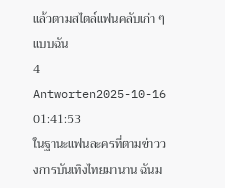แล้วตามสไตล์แฟนคลับเก่า ๆ แบบฉัน
4 Antworten2025-10-16 01:41:53
ในฐานะแฟนละครที่ตามข่าววงการบันเทิงไทยมานาน ฉันม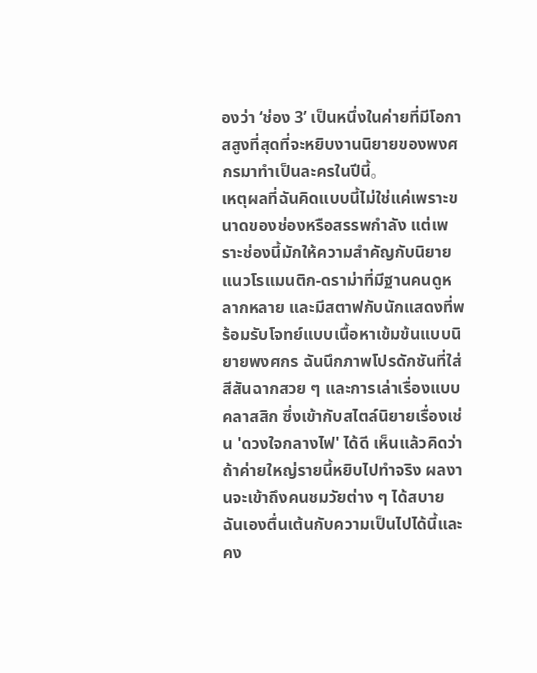องว่า ‘ช่อง 3’ เป็นหนึ่งในค่ายที่มีโอกาสสูงที่สุดที่จะหยิบงานนิยายของพงศกรมาทำเป็นละครในปีนี้。
เหตุผลที่ฉันคิดแบบนี้ไม่ใช่แค่เพราะขนาดของช่องหรือสรรพกำลัง แต่เพราะช่องนี้มักให้ความสำคัญกับนิยายแนวโรแมนติก-ดราม่าที่มีฐานคนดูหลากหลาย และมีสตาฟกับนักแสดงที่พร้อมรับโจทย์แบบเนื้อหาเข้มข้นแบบนิยายพงศกร ฉันนึกภาพโปรดักชันที่ใส่สีสันฉากสวย ๆ และการเล่าเรื่องแบบคลาสสิก ซึ่งเข้ากับสไตล์นิยายเรื่องเช่น 'ดวงใจกลางไฟ' ได้ดี เห็นแล้วคิดว่าถ้าค่ายใหญ่รายนี้หยิบไปทำจริง ผลงานจะเข้าถึงคนชมวัยต่าง ๆ ได้สบาย ฉันเองตื่นเต้นกับความเป็นไปได้นี้และคง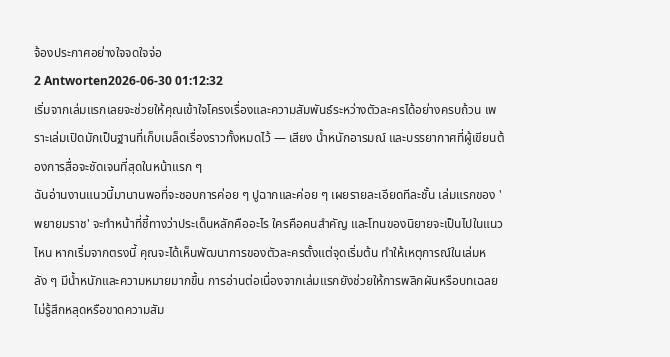จ้องประกาศอย่างใจจดใจจ่อ
2 Antworten2026-06-30 01:12:32
เริ่มจากเล่มแรกเลยจะช่วยให้คุณเข้าใจโครงเรื่องและความสัมพันธ์ระหว่างตัวละครได้อย่างครบถ้วน เพราะเล่มเปิดมักเป็นฐานที่เก็บเมล็ดเรื่องราวทั้งหมดไว้ — เสียง น้ำหนักอารมณ์ และบรรยากาศที่ผู้เขียนต้องการสื่อจะชัดเจนที่สุดในหน้าแรก ๆ
ฉันอ่านงานแนวนี้มานานพอที่จะชอบการค่อย ๆ ปูฉากและค่อย ๆ เผยรายละเอียดทีละชั้น เล่มแรกของ 'พยายมราช' จะทำหน้าที่ชี้ทางว่าประเด็นหลักคืออะไร ใครคือคนสำคัญ และโทนของนิยายจะเป็นไปในแนวไหน หากเริ่มจากตรงนี้ คุณจะได้เห็นพัฒนาการของตัวละครตั้งแต่จุดเริ่มต้น ทำให้เหตุการณ์ในเล่มหลัง ๆ มีน้ำหนักและความหมายมากขึ้น การอ่านต่อเนื่องจากเล่มแรกยังช่วยให้การพลิกผันหรือบทเฉลยไม่รู้สึกหลุดหรือขาดความสัม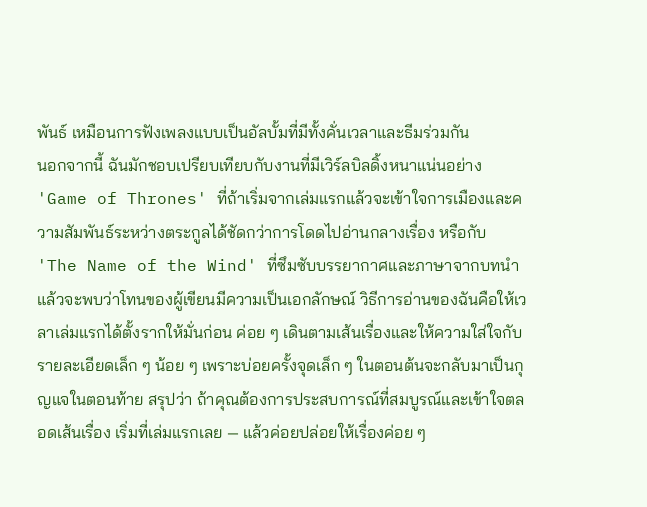พันธ์ เหมือนการฟังเพลงแบบเป็นอัลบั้มที่มีทั้งคั่นเวลาและธีมร่วมกัน
นอกจากนี้ ฉันมักชอบเปรียบเทียบกับงานที่มีเวิร์ลบิลดิ้งหนาแน่นอย่าง 'Game of Thrones' ที่ถ้าเริ่มจากเล่มแรกแล้วจะเข้าใจการเมืองและความสัมพันธ์ระหว่างตระกูลได้ชัดกว่าการโดดไปอ่านกลางเรื่อง หรือกับ 'The Name of the Wind' ที่ซึมซับบรรยากาศและภาษาจากบทนำแล้วจะพบว่าโทนของผู้เขียนมีความเป็นเอกลักษณ์ วิธีการอ่านของฉันคือให้เวลาเล่มแรกได้ตั้งรากให้มั่นก่อน ค่อย ๆ เดินตามเส้นเรื่องและให้ความใส่ใจกับรายละเอียดเล็ก ๆ น้อย ๆ เพราะบ่อยครั้งจุดเล็ก ๆ ในตอนต้นจะกลับมาเป็นกุญแจในตอนท้าย สรุปว่า ถ้าคุณต้องการประสบการณ์ที่สมบูรณ์และเข้าใจตลอดเส้นเรื่อง เริ่มที่เล่มแรกเลย — แล้วค่อยปล่อยให้เรื่องค่อย ๆ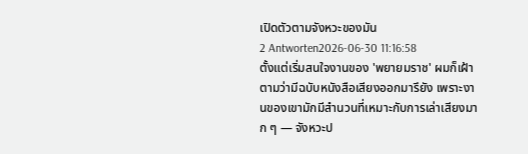เปิดตัวตามจังหวะของมัน
2 Antworten2026-06-30 11:16:58
ตั้งแต่เริ่มสนใจงานของ 'พยายมราช' ผมก็เฝ้าตามว่ามีฉบับหนังสือเสียงออกมารึยัง เพราะงานของเขามักมีสำนวนที่เหมาะกับการเล่าเสียงมาก ๆ — จังหวะป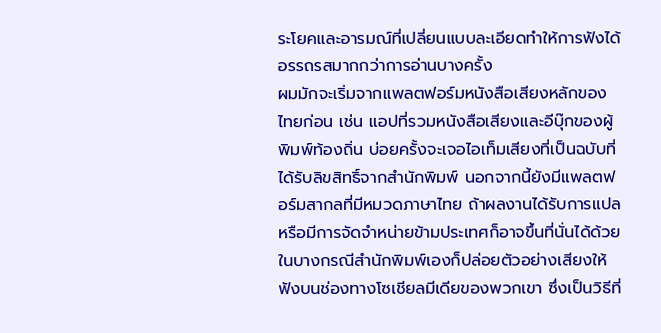ระโยคและอารมณ์ที่เปลี่ยนแบบละเอียดทำให้การฟังได้อรรถรสมากกว่าการอ่านบางครั้ง
ผมมักจะเริ่มจากแพลตฟอร์มหนังสือเสียงหลักของไทยก่อน เช่น แอปที่รวมหนังสือเสียงและอีบุ๊กของผู้พิมพ์ท้องถิ่น บ่อยครั้งจะเจอไอเท็มเสียงที่เป็นฉบับที่ได้รับลิขสิทธิ์จากสำนักพิมพ์ นอกจากนี้ยังมีแพลตฟอร์มสากลที่มีหมวดภาษาไทย ถ้าผลงานได้รับการแปลหรือมีการจัดจำหน่ายข้ามประเทศก็อาจขึ้นที่นั่นได้ด้วย ในบางกรณีสำนักพิมพ์เองก็ปล่อยตัวอย่างเสียงให้ฟังบนช่องทางโซเชียลมีเดียของพวกเขา ซึ่งเป็นวิธีที่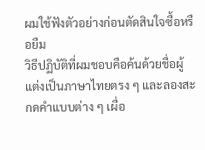ผมใช้ฟังตัวอย่างก่อนตัดสินใจซื้อหรือยืม
วิธีปฏิบัติที่ผมชอบคือค้นด้วยชื่อผู้แต่งเป็นภาษาไทยตรง ๆ และลองสะกดคำแบบต่าง ๆ เผื่อ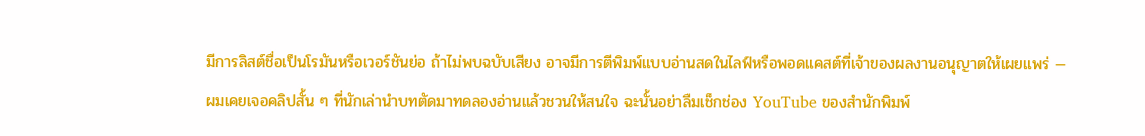มีการลิสต์ชื่อเป็นโรมันหรือเวอร์ชันย่อ ถ้าไม่พบฉบับเสียง อาจมีการตีพิมพ์แบบอ่านสดในไลฟ์หรือพอดแคสต์ที่เจ้าของผลงานอนุญาตให้เผยแพร่ — ผมเคยเจอคลิปสั้น ๆ ที่นักเล่านำบทตัดมาทดลองอ่านแล้วชวนให้สนใจ ฉะนั้นอย่าลืมเช็กช่อง YouTube ของสำนักพิมพ์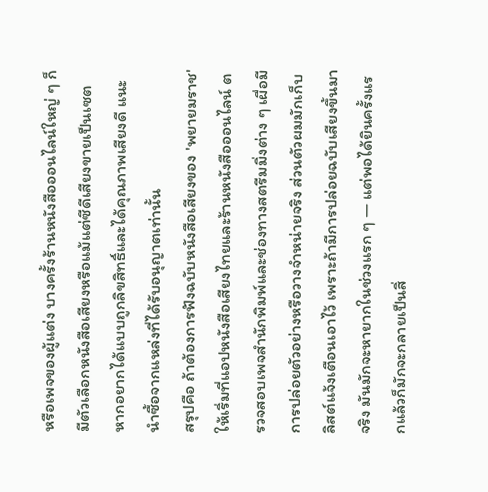หรือเพจของผู้แต่ง บางครั้งร้านหนังสือออนไลน์ใหญ่ ๆ ก็มีตัวเลือกหนังสือเสียงหรือแม้แต่ซีดีเสียงขายเป็นเซต หากอยากได้แบบถูกลิขสิทธิ์และได้คุณภาพเสียงดี แนะนำซื้อจากแหล่งที่ได้รับอนุญาตเท่านั้น
สรุปคือ ถ้าต้องการฟังฉบับหนังสือเสียงของ 'พยายมราช' ให้เริ่มที่แอปหนังสือเสียงไทยและร้านหนังสือออนไลน์ ตรวจสอบเพจสำนักพิมพ์และช่องทางสตรีมมิ่งต่าง ๆ เผื่อมีการปล่อยตัวอย่างหรือวางจำหน่ายจริง ส่วนตัวผมมักเก็บลิสต์แจ้งเตือนเอาไว้ เพราะถ้ามีการปล่อยฉบับเสียงขึ้นมาจริง มันมักจะหายากในช่วงแรก ๆ — แต่พอได้ยินครั้งแรกแล้วก็มักจะกลายเป็นสิ่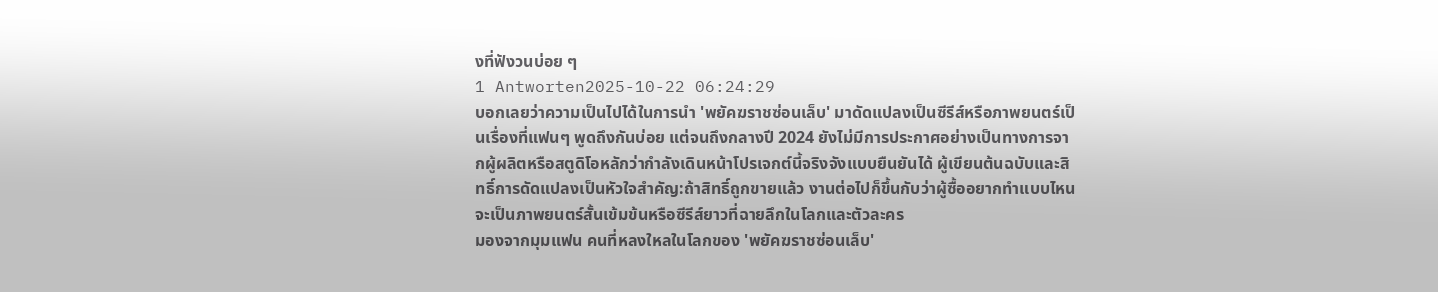งที่ฟังวนบ่อย ๆ
1 Antworten2025-10-22 06:24:29
บอกเลยว่าความเป็นไปได้ในการนำ 'พยัคฆราชซ่อนเล็บ' มาดัดแปลงเป็นซีรีส์หรือภาพยนตร์เป็นเรื่องที่แฟนๆ พูดถึงกันบ่อย แต่จนถึงกลางปี 2024 ยังไม่มีการประกาศอย่างเป็นทางการจากผู้ผลิตหรือสตูดิโอหลักว่ากำลังเดินหน้าโปรเจกต์นี้จริงจังแบบยืนยันได้ ผู้เขียนต้นฉบับและสิทธิ์การดัดแปลงเป็นหัวใจสำคัญ:ถ้าสิทธิ์ถูกขายแล้ว งานต่อไปก็ขึ้นกับว่าผู้ซื้ออยากทำแบบไหน จะเป็นภาพยนตร์สั้นเข้มข้นหรือซีรีส์ยาวที่ฉายลึกในโลกและตัวละคร
มองจากมุมแฟน คนที่หลงใหลในโลกของ 'พยัคฆราชซ่อนเล็บ'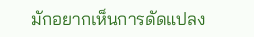มักอยากเห็นการดัดแปลง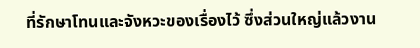ที่รักษาโทนและจังหวะของเรื่องไว้ ซึ่งส่วนใหญ่แล้วงาน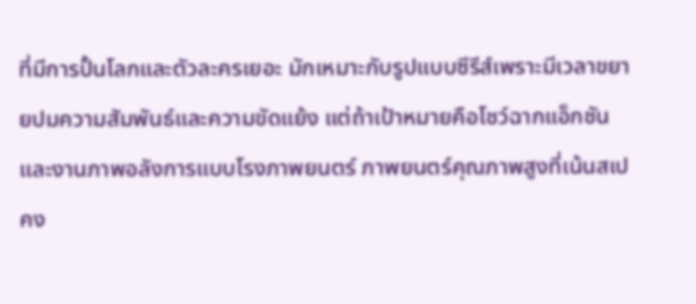ที่มีการปั้นโลกและตัวละครเยอะ มักเหมาะกับรูปแบบซีรีส์เพราะมีเวลาขยายปมความสัมพันธ์และความขัดแย้ง แต่ถ้าเป้าหมายคือโชว์ฉากแอ็กชันและงานภาพอลังการแบบโรงภาพยนตร์ ภาพยนตร์คุณภาพสูงที่เน้นสเปคง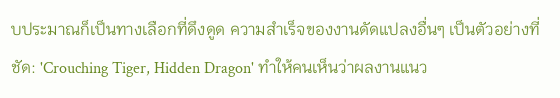บประมาณก็เป็นทางเลือกที่ดึงดูด ความสำเร็จของงานดัดแปลงอื่นๆ เป็นตัวอย่างที่ชัด: 'Crouching Tiger, Hidden Dragon' ทำให้คนเห็นว่าผลงานแนว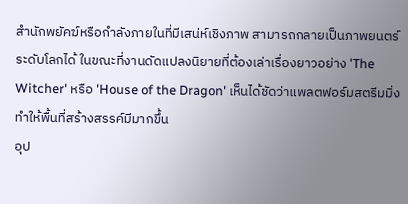สำนักพยัคฆ์หรือกำลังภายในที่มีเสน่ห์เชิงภาพ สามารถกลายเป็นภาพยนตร์ระดับโลกได้ ในขณะที่งานดัดแปลงนิยายที่ต้องเล่าเรื่องยาวอย่าง 'The Witcher' หรือ 'House of the Dragon' เห็นได้ชัดว่าแพลตฟอร์มสตรีมมิ่งทำให้พื้นที่สร้างสรรค์มีมากขึ้น
อุป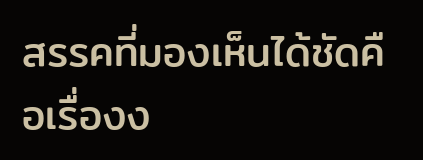สรรคที่มองเห็นได้ชัดคือเรื่องง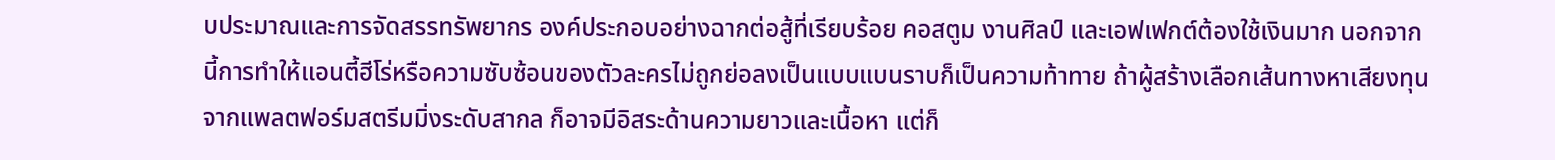บประมาณและการจัดสรรทรัพยากร องค์ประกอบอย่างฉากต่อสู้ที่เรียบร้อย คอสตูม งานศิลป์ และเอฟเฟกต์ต้องใช้เงินมาก นอกจากนี้การทำให้แอนตี้ฮีโร่หรือความซับซ้อนของตัวละครไม่ถูกย่อลงเป็นแบบแบนราบก็เป็นความท้าทาย ถ้าผู้สร้างเลือกเส้นทางหาเสียงทุนจากแพลตฟอร์มสตรีมมิ่งระดับสากล ก็อาจมีอิสระด้านความยาวและเนื้อหา แต่ก็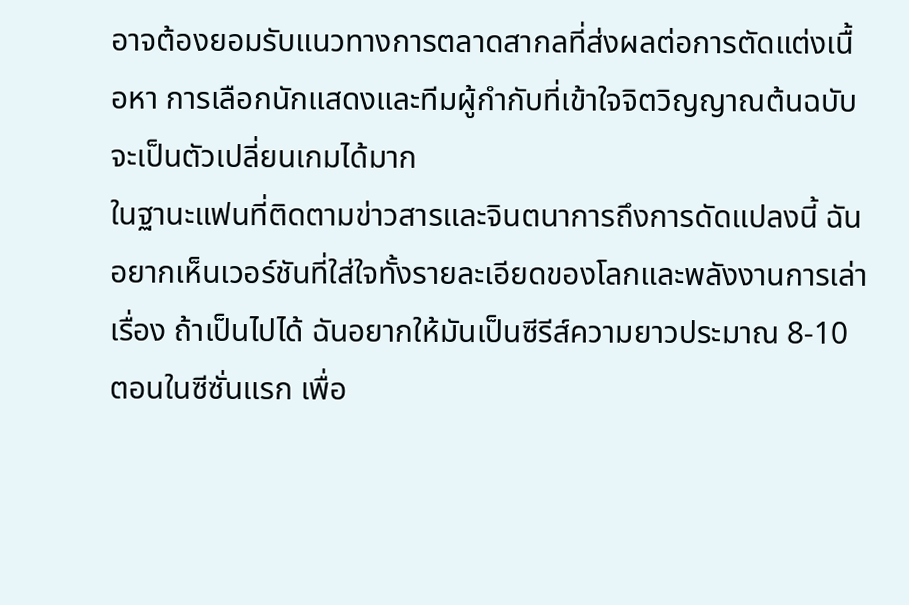อาจต้องยอมรับแนวทางการตลาดสากลที่ส่งผลต่อการตัดแต่งเนื้อหา การเลือกนักแสดงและทีมผู้กำกับที่เข้าใจจิตวิญญาณต้นฉบับจะเป็นตัวเปลี่ยนเกมได้มาก
ในฐานะแฟนที่ติดตามข่าวสารและจินตนาการถึงการดัดแปลงนี้ ฉันอยากเห็นเวอร์ชันที่ใส่ใจทั้งรายละเอียดของโลกและพลังงานการเล่าเรื่อง ถ้าเป็นไปได้ ฉันอยากให้มันเป็นซีรีส์ความยาวประมาณ 8-10 ตอนในซีซั่นแรก เพื่อ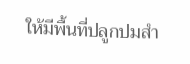ให้มีพื้นที่ปลูกปมสำ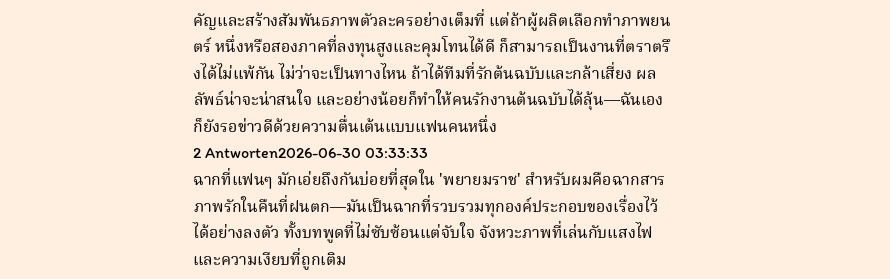คัญและสร้างสัมพันธภาพตัวละครอย่างเต็มที่ แต่ถ้าผู้ผลิตเลือกทำภาพยนตร์ หนึ่งหรือสองภาคที่ลงทุนสูงและคุมโทนได้ดี ก็สามารถเป็นงานที่ตราตรึงได้ไม่แพ้กัน ไม่ว่าจะเป็นทางไหน ถ้าได้ทีมที่รักต้นฉบับและกล้าเสี่ยง ผลลัพธ์น่าจะน่าสนใจ และอย่างน้อยก็ทำให้คนรักงานต้นฉบับได้ลุ้น—ฉันเองก็ยังรอข่าวดีด้วยความตื่นเต้นแบบแฟนคนหนึ่ง
2 Antworten2026-06-30 03:33:33
ฉากที่แฟนๆ มักเอ่ยถึงกันบ่อยที่สุดใน 'พยายมราช' สำหรับผมคือฉากสารภาพรักในคืนที่ฝนตก—มันเป็นฉากที่รวบรวมทุกองค์ประกอบของเรื่องไว้ได้อย่างลงตัว ทั้งบทพูดที่ไม่ซับซ้อนแต่จับใจ จังหวะภาพที่เล่นกับแสงไฟ และความเงียบที่ถูกเติม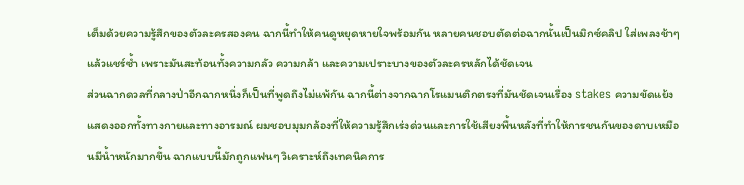เต็มด้วยความรู้สึกของตัวละครสองคน ฉากนี้ทำให้คนดูหยุดหายใจพร้อมกัน หลายคนชอบตัดต่อฉากนั้นเป็นมิกซ์คลิป ใส่เพลงช้าๆ แล้วแชร์ซ้ำ เพราะมันสะท้อนทั้งความกลัว ความกล้า และความเปราะบางของตัวละครหลักได้ชัดเจน
ส่วนฉากดวลที่กลางป่าอีกฉากหนึ่งก็เป็นที่พูดถึงไม่แพ้กัน ฉากนี้ต่างจากฉากโรแมนติกตรงที่มันชัดเจนเรื่อง stakes ความขัดแย้งแสดงออกทั้งทางกายและทางอารมณ์ ผมชอบมุมกล้องที่ให้ความรู้สึกเร่งด่วนและการใช้เสียงพื้นหลังที่ทำให้การชนกันของดาบเหมือนมีน้ำหนักมากขึ้น ฉากแบบนี้มักถูกแฟนๆ วิเคราะห์ถึงเทคนิคการ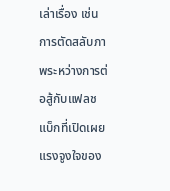เล่าเรื่อง เช่น การตัดสลับภาพระหว่างการต่อสู้กับแฟลชแบ็กที่เปิดเผยแรงจูงใจของ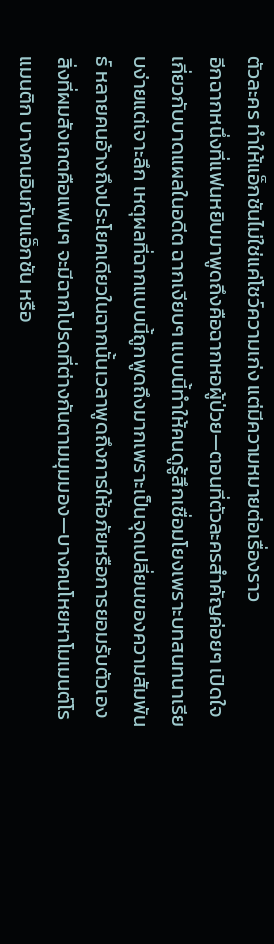ตัวละคร ทำให้แอ็กชันไม่ใช่แค่โชว์ความเก่ง แต่มีความหมายต่อเรื่องราว
อีกฉากหนึ่งที่แฟนหยิบมาพูดถึงคือฉากหอผู้ป่วย—ตอนที่ตัวละครสำคัญค่อยๆ เปิดใจเกี่ยวกับบาดแผลในอดีต ฉากเงียบๆ แบบนี้ทำให้คนดูรู้สึกเชื่อมโยงเพราะบทสนทนาเรียบง่ายแต่เจาะลึก เหตุผลที่ฉากแบบนี้ถูกพูดถึงมากเพราะเป็นจุดเปลี่ยนของความสัมพันธ์ หลายคนอ้างถึงประโยคเดียวในฉากนั้นเวลาพูดถึงการให้อภัยหรือการยอมรับตัวเอง
สิ่งที่ผมสังเกตคือแฟนๆ จะมีฉากโปรดที่ต่างกันตามมุมมอง—บางคนโหยหาโมเมนต์โรแมนติก บางคนอินกับแอ็กชัน หรือ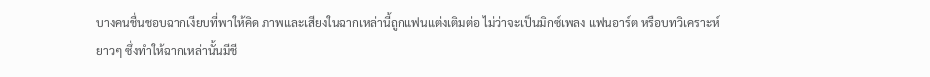บางคนชื่นชอบฉากเงียบที่พาให้คิด ภาพและเสียงในฉากเหล่านี้ถูกแฟนแต่งเติมต่อ ไม่ว่าจะเป็นมิกซ์เพลง แฟนอาร์ต หรือบทวิเคราะห์ยาวๆ ซึ่งทำให้ฉากเหล่านั้นมีชี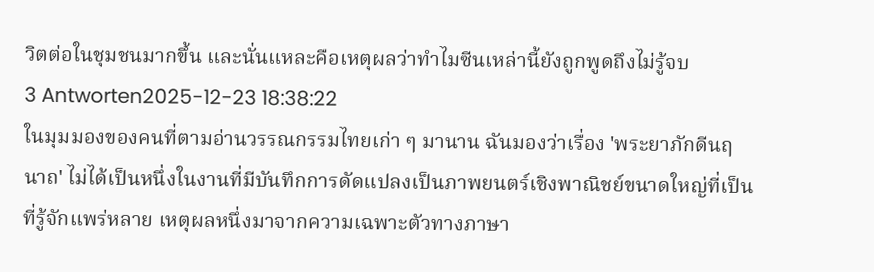วิตต่อในชุมชนมากขึ้น และนั่นแหละคือเหตุผลว่าทำไมซีนเหล่านี้ยังถูกพูดถึงไม่รู้จบ
3 Antworten2025-12-23 18:38:22
ในมุมมองของคนที่ตามอ่านวรรณกรรมไทยเก่า ๆ มานาน ฉันมองว่าเรื่อง 'พระยาภักดีนฤนาถ' ไม่ได้เป็นหนึ่งในงานที่มีบันทึกการดัดแปลงเป็นภาพยนตร์เชิงพาณิชย์ขนาดใหญ่ที่เป็นที่รู้จักแพร่หลาย เหตุผลหนึ่งมาจากความเฉพาะตัวทางภาษา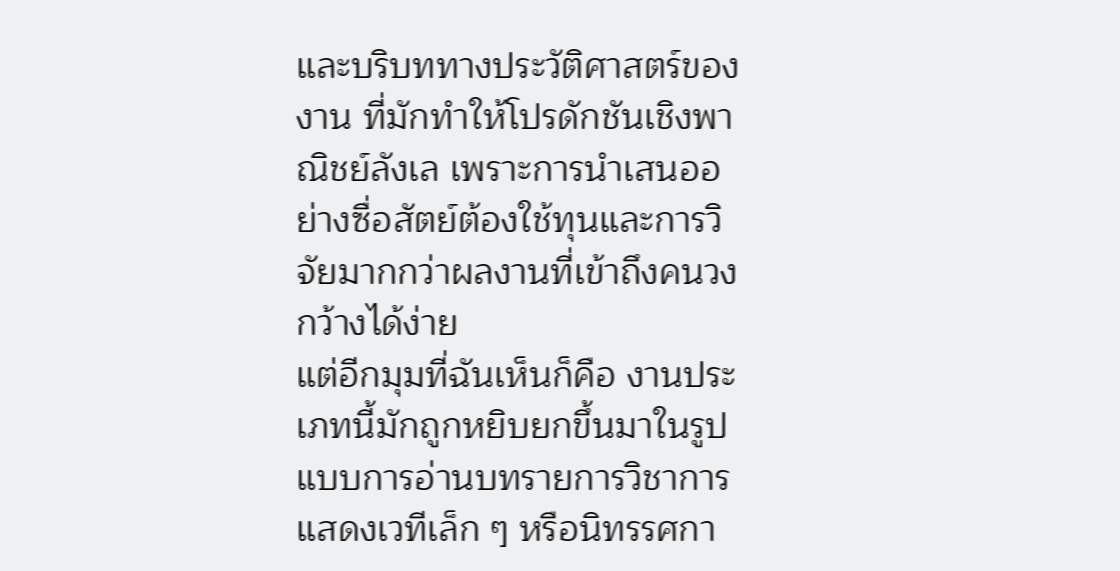และบริบททางประวัติศาสตร์ของงาน ที่มักทำให้โปรดักชันเชิงพาณิชย์ลังเล เพราะการนำเสนออย่างซื่อสัตย์ต้องใช้ทุนและการวิจัยมากกว่าผลงานที่เข้าถึงคนวงกว้างได้ง่าย
แต่อีกมุมที่ฉันเห็นก็คือ งานประเภทนี้มักถูกหยิบยกขึ้นมาในรูปแบบการอ่านบทรายการวิชาการ แสดงเวทีเล็ก ๆ หรือนิทรรศกา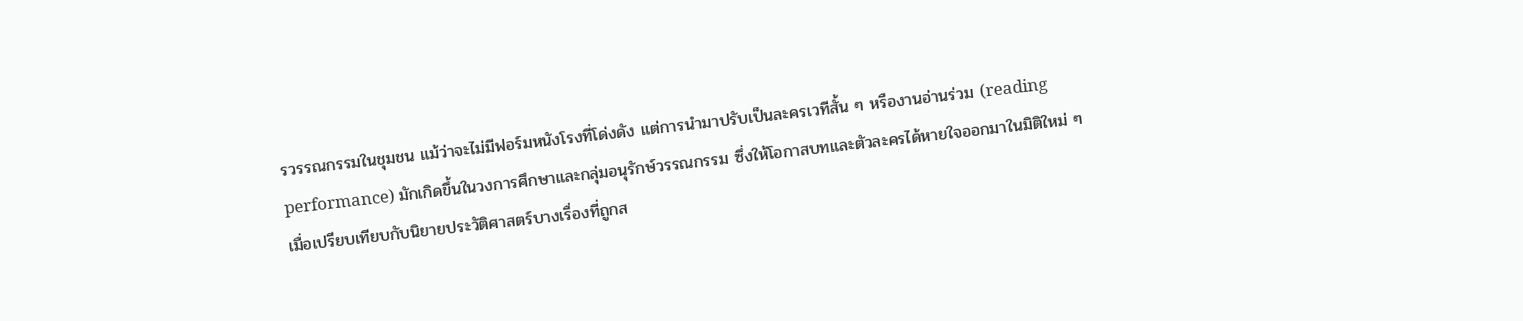รวรรณกรรมในชุมชน แม้ว่าจะไม่มีฟอร์มหนังโรงที่โด่งดัง แต่การนำมาปรับเป็นละครเวทีสั้น ๆ หรืองานอ่านร่วม (reading performance) มักเกิดขึ้นในวงการศึกษาและกลุ่มอนุรักษ์วรรณกรรม ซึ่งให้โอกาสบทและตัวละครได้หายใจออกมาในมิติใหม่ ๆ
เมื่อเปรียบเทียบกับนิยายประวัติศาสตร์บางเรื่องที่ถูกส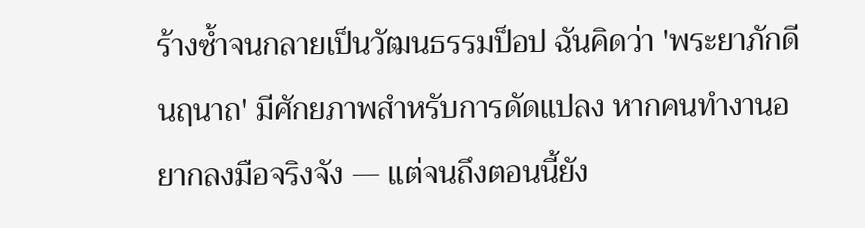ร้างซ้ำจนกลายเป็นวัฒนธรรมป็อป ฉันคิดว่า 'พระยาภักดีนฤนาถ' มีศักยภาพสำหรับการดัดแปลง หากคนทำงานอยากลงมือจริงจัง — แต่จนถึงตอนนี้ยัง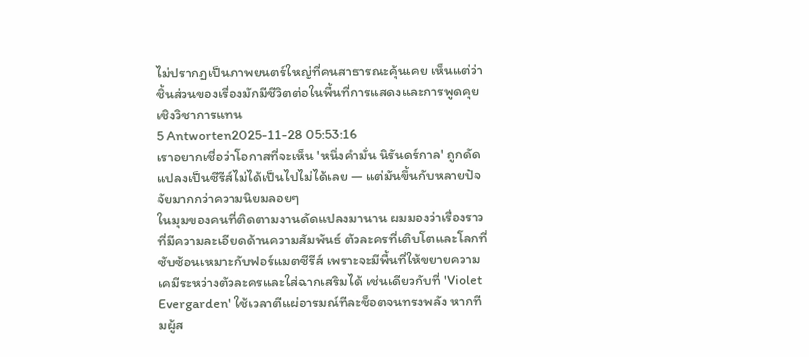ไม่ปรากฏเป็นภาพยนตร์ใหญ่ที่คนสาธารณะคุ้นเคย เห็นแต่ว่าชิ้นส่วนของเรื่องมักมีชีวิตต่อในพื้นที่การแสดงและการพูดคุยเชิงวิชาการแทน
5 Antworten2025-11-28 05:53:16
เราอยากเชื่อว่าโอกาสที่จะเห็น 'หนึ่งคำมั่น นิรันดร์กาล' ถูกดัดแปลงเป็นซีรีส์ไม่ได้เป็นไปไม่ได้เลย — แต่มันขึ้นกับหลายปัจจัยมากกว่าความนิยมลอยๆ
ในมุมของคนที่ติดตามงานดัดแปลงมานาน ผมมองว่าเรื่องราวที่มีความละเอียดด้านความสัมพันธ์ ตัวละครที่เติบโตและโลกที่ซับซ้อนเหมาะกับฟอร์แมตซีรีส์ เพราะจะมีพื้นที่ให้ขยายความเคมีระหว่างตัวละครและใส่ฉากเสริมได้ เช่นเดียวกับที่ 'Violet Evergarden' ใช้เวลาตีแผ่อารมณ์ทีละช็อตจนทรงพลัง หากทีมผู้ส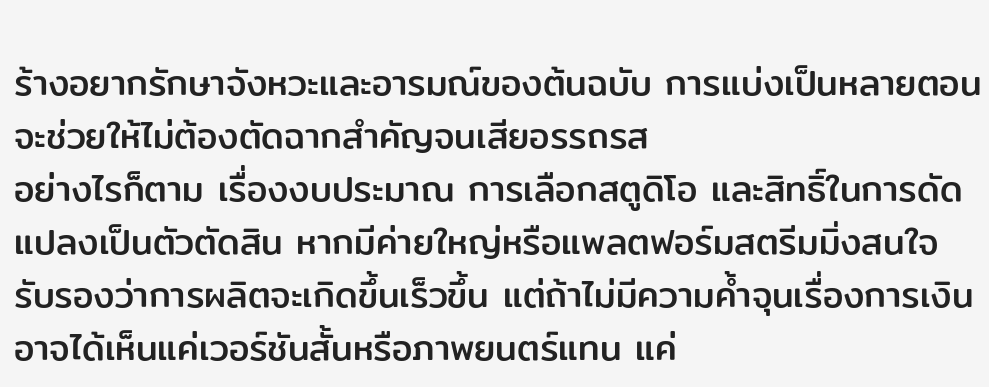ร้างอยากรักษาจังหวะและอารมณ์ของต้นฉบับ การแบ่งเป็นหลายตอนจะช่วยให้ไม่ต้องตัดฉากสำคัญจนเสียอรรถรส
อย่างไรก็ตาม เรื่องงบประมาณ การเลือกสตูดิโอ และสิทธิ์ในการดัดแปลงเป็นตัวตัดสิน หากมีค่ายใหญ่หรือแพลตฟอร์มสตรีมมิ่งสนใจ รับรองว่าการผลิตจะเกิดขึ้นเร็วขึ้น แต่ถ้าไม่มีความค้ำจุนเรื่องการเงิน อาจได้เห็นแค่เวอร์ชันสั้นหรือภาพยนตร์แทน แค่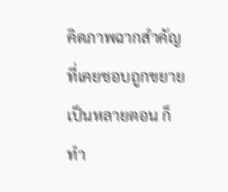คิดภาพฉากสำคัญที่เคยชอบถูกขยายเป็นหลายตอน ก็ทำ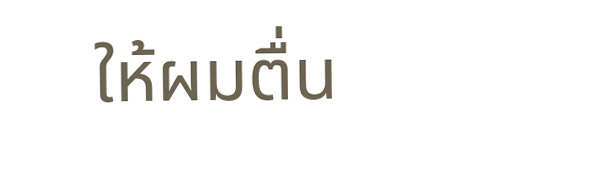ให้ผมตื่น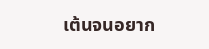เต้นจนอยาก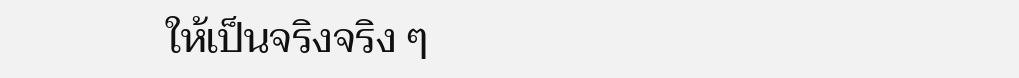ให้เป็นจริงจริง ๆ